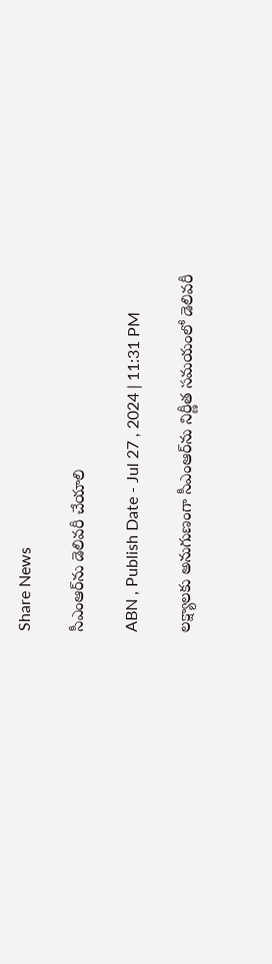Share News

సీఎంఆర్‌ను డెలివరీ చేయాలి

ABN , Publish Date - Jul 27 , 2024 | 11:31 PM

లక్ష్యాలకు అనుగుణంగా సీఎంఆర్‌ను నిర్ణీత సమయంలో డెలివరీ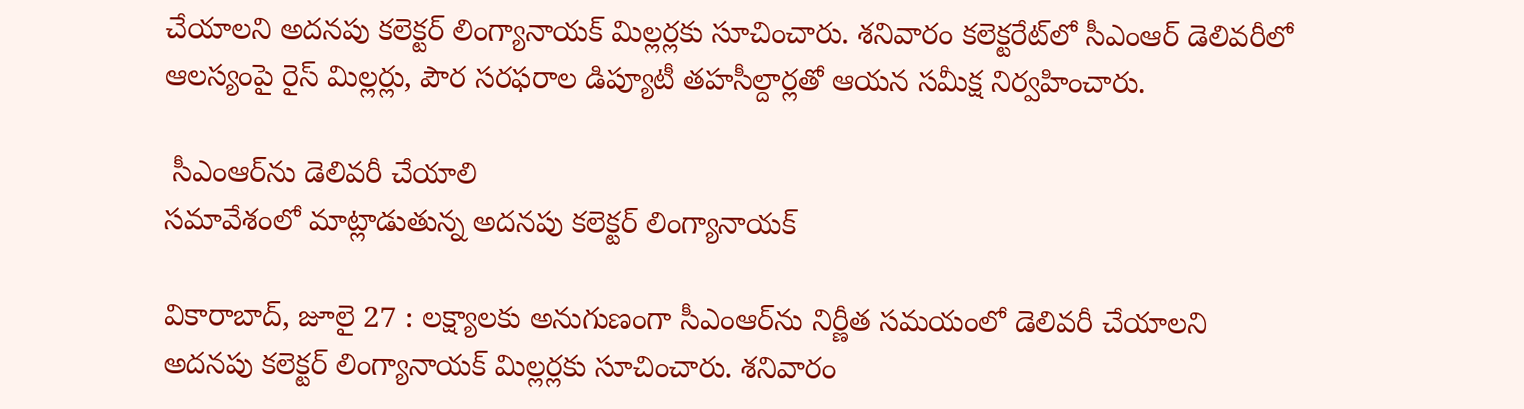చేయాలని అదనపు కలెక్టర్‌ లింగ్యానాయక్‌ మిల్లర్లకు సూచించారు. శనివారం కలెక్టరేట్‌లో సీఎంఆర్‌ డెలివరీలో ఆలస్యంపై రైస్‌ మిల్లర్లు, పౌర సరఫరాల డిప్యూటీ తహసీల్దార్లతో ఆయన సమీక్ష నిర్వహించారు.

 సీఎంఆర్‌ను డెలివరీ చేయాలి
సమావేశంలో మాట్లాడుతున్న అదనపు కలెక్టర్‌ లింగ్యానాయక్‌

వికారాబాద్‌, జూలై 27 : లక్ష్యాలకు అనుగుణంగా సీఎంఆర్‌ను నిర్ణీత సమయంలో డెలివరీ చేయాలని అదనపు కలెక్టర్‌ లింగ్యానాయక్‌ మిల్లర్లకు సూచించారు. శనివారం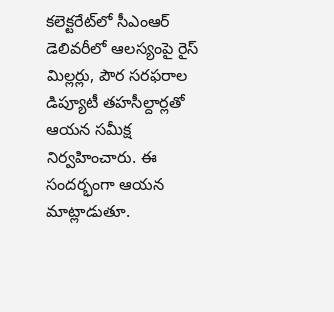కలెక్టరేట్‌లో సీఎంఆర్‌ డెలివరీలో ఆలస్యంపై రైస్‌ మిల్లర్లు, పౌర సరఫరాల డిప్యూటీ తహసీల్దార్లతో ఆయన సమీక్ష నిర్వహించారు. ఈ సందర్భంగా ఆయన మాట్లాడుతూ.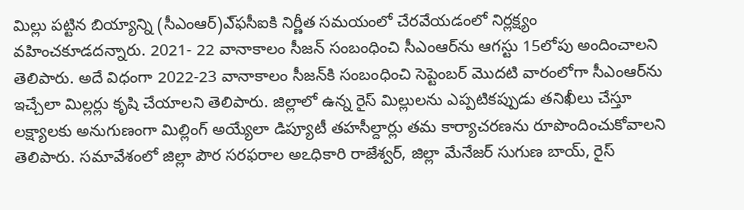మిల్లు పట్టిన బియ్యాన్ని (సీఎంఆర్‌)ఎ్‌ఫసీఐకి నిర్ణీత సమయంలో చేరవేయడంలో నిర్లక్ష్యం వహించకూడదన్నారు. 2021- 22 వానాకాలం సీజన్‌ సంబంధించి సీఎంఆర్‌ను ఆగస్టు 15లోపు అందించాలని తెలిపారు. అదే విధంగా 2022-23 వానాకాలం సీజన్‌కి సంబంధించి సెప్టెంబర్‌ మొదటి వారంలోగా సీఎంఆర్‌ను ఇచ్చేలా మిల్లర్లు కృషి చేయాలని తెలిపారు. జిల్లాలో ఉన్న రైస్‌ మిల్లులను ఎప్పటికప్పుడు తనిఖీలు చేస్తూ లక్ష్యాలకు అనుగుణంగా మిల్లింగ్‌ అయ్యేలా డిప్యూటీ తహసీల్దార్లు తమ కార్యాచరణను రూపొందించుకోవాలని తెలిపారు. సమావేశంలో జిల్లా పౌర సరఫరాల అఽధికారి రాజేశ్వర్‌, జిల్లా మేనేజర్‌ సుగుణ బాయ్‌, రైస్‌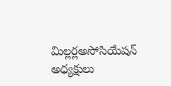మిల్లర్లఅసోసియేషన్‌ అధ్యక్షులు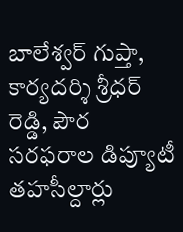బాలేశ్వర్‌ గుప్తా, కార్యదర్శి శ్రీధర్‌ రెడ్డి, పౌర సరఫరాల డిప్యూటీ తహసీల్దార్లు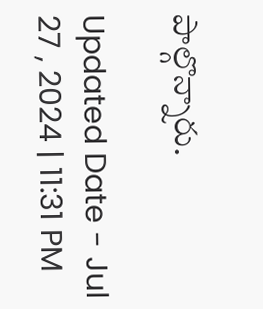పాల్గొన్నారు.

Updated Date - Jul 27 , 2024 | 11:31 PM